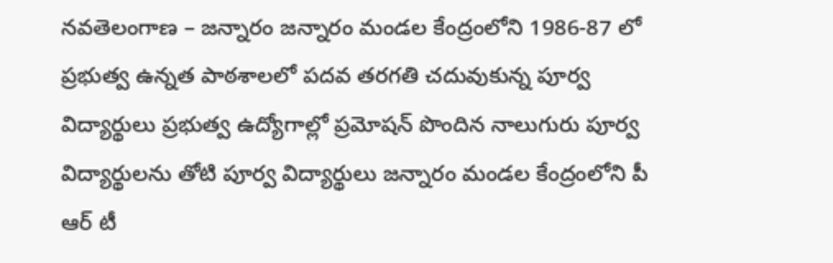నవతెలంగాణ – జన్నారం జన్నారం మండల కేంద్రంలోని 1986-87 లో ప్రభుత్వ ఉన్నత పాఠశాలలో పదవ తరగతి చదువుకున్న పూర్వ విద్యార్థులు ప్రభుత్వ ఉద్యోగాల్లో ప్రమోషన్ పొందిన నాలుగురు పూర్వ విద్యార్థులను తోటి పూర్వ విద్యార్థులు జన్నారం మండల కేంద్రంలోని పీ ఆర్ టీ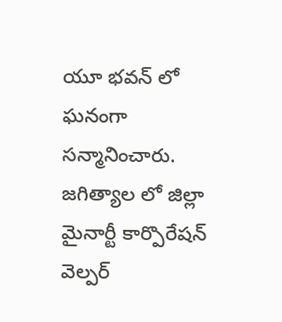యూ భవన్ లో ఘనంగా సన్మానించారు. జగిత్యాల లో జిల్లా మైనార్టీ కార్పొరేషన్ వెల్పర్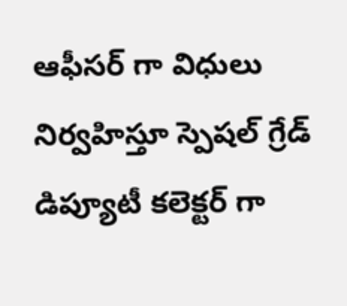ఆఫీసర్ గా విధులు నిర్వహిస్తూ స్పెషల్ గ్రేడ్ డిప్యూటీ కలెక్టర్ గా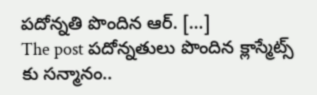పదోన్నతి పొందిన ఆర్. […]
The post పదోన్నతులు పొందిన క్లాస్మేట్స్ కు సన్మానం..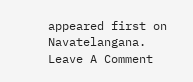appeared first on Navatelangana.
Leave A Comment